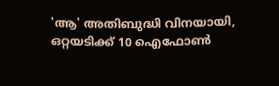'ആ' അതിബുദ്ധി വിനയായി, ഒറ്റയടിക്ക് 10 ഐഫോൺ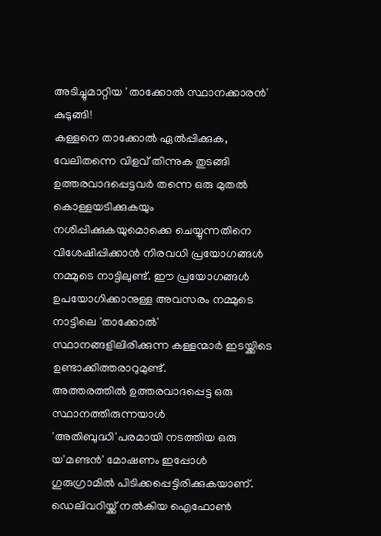അടിച്ചുമാറ്റിയ 'താക്കോൽ സ്ഥാനക്കാരൻ' കുടുങ്ങി!
കള്ളനെ താക്കോൽ ഏൽപ്പിക്കുക, വേലിതന്നെ വിളവ് തിന്നുക തുടങ്ങി ഉത്തരവാദപ്പെട്ടവർ തന്നെ ഒരു മുതൽ കൊള്ളയടിക്കുകയും നശിപ്പിക്കുകയുമൊക്കെ ചെയ്യുന്നതിനെ വിശേഷിപ്പിക്കാൻ നിരവധി പ്രയോഗങ്ങൾ നമ്മുടെ നാട്ടിലുണ്ട്. ഈ പ്രയോഗങ്ങൾ ഉപയോഗിക്കാനുള്ള അവസരം നമ്മുടെ നാട്ടിലെ 'താക്കോൽ' സ്ഥാനങ്ങളിലിരിക്കുന്ന കള്ളന്മാർ ഇടയ്ക്കിടെ ഉണ്ടാക്കിത്തരാറുമുണ്ട്.
അത്തരത്തിൽ ഉത്തരവാദപ്പെട്ട ഒരു സ്ഥാനത്തിരുന്നയാൾ 'അതിബുദ്ധി'പരമായി നടത്തിയ ഒരു യ'മണ്ടൻ' മോഷണം ഇപ്പോൾ ഗുരുഗ്രാമിൽ പിടിക്കപ്പെട്ടിരിക്കുകയാണ്. ഡെലിവറിയ്ക്ക് നൽകിയ ഐഫോൺ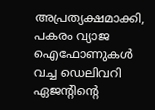അപ്രത്യക്ഷമാക്കി, പകരം വ്യാജ ഐഫോണുകൾ വച്ച ഡെലിവറി ഏജന്റിന്റെ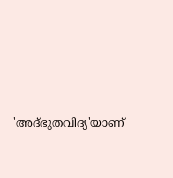'അദ്ഭുതവിദ്യ'യാണ്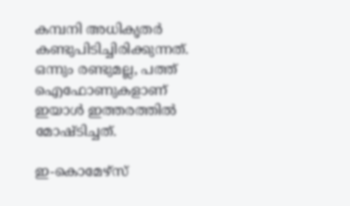കമ്പനി അധികൃതർ കണ്ടുപിടിച്ചിരിക്കുന്നത്. ഒന്നും രണ്ടുമല്ല, പത്ത് ഐഫോണുകളാണ് ഇയാൾ ഇത്തരത്തിൽ മോഷ്ടിച്ചത്.

ഇ-കൊമേഴ്സ്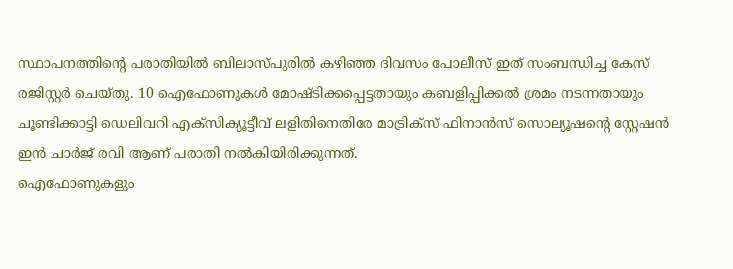സ്ഥാപനത്തിന്റെ പരാതിയിൽ ബിലാസ്പുരിൽ കഴിഞ്ഞ ദിവസം പോലീസ് ഇത് സംബന്ധിച്ച കേസ് രജിസ്റ്റർ ചെയ്തു. 10 ഐഫോണുകൾ മോഷ്ടിക്കപ്പെട്ടതായും കബളിപ്പിക്കൽ ശ്രമം നടന്നതായും ചൂണ്ടിക്കാട്ടി ഡെലിവറി എക്സിക്യൂട്ടീവ് ലളിതിനെതിരേ മാട്രിക്സ് ഫിനാൻസ് സൊല്യൂഷന്റെ സ്റ്റേഷൻ ഇൻ ചാർജ് രവി ആണ് പരാതി നൽകിയിരിക്കുന്നത്.
ഐഫോണുകളും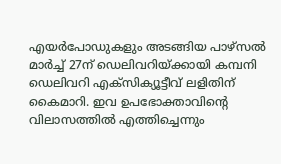എയർപോഡുകളും അടങ്ങിയ പാഴ്സൽ മാർച്ച് 27ന് ഡെലിവറിയ്ക്കായി കമ്പനി ഡെലിവറി എക്സിക്യൂട്ടീവ് ലളിതിന് കൈമാറി. ഇവ ഉപഭോക്താവിന്റെ വിലാസത്തിൽ എത്തിച്ചെന്നും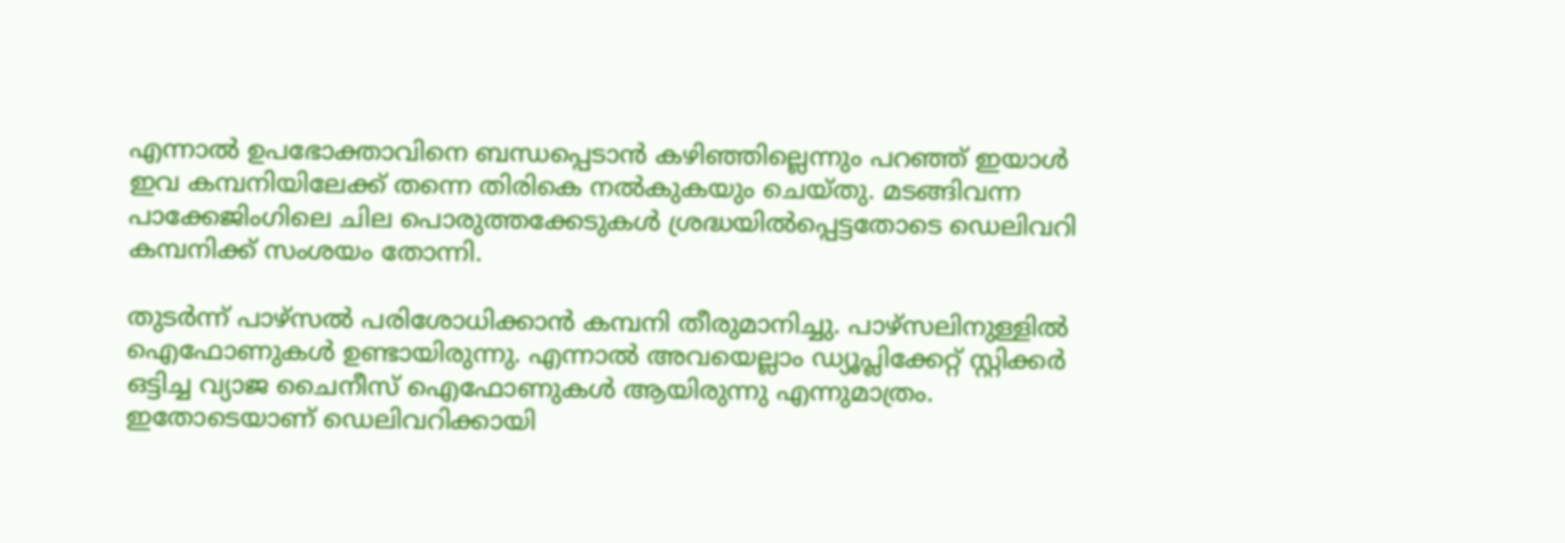എന്നാൽ ഉപഭോക്താവിനെ ബന്ധപ്പെടാൻ കഴിഞ്ഞില്ലെന്നും പറഞ്ഞ് ഇയാൾ ഇവ കമ്പനിയിലേക്ക് തന്നെ തിരികെ നൽകുകയും ചെയ്തു. മടങ്ങിവന്ന പാക്കേജിംഗിലെ ചില പൊരുത്തക്കേടുകൾ ശ്രദ്ധയിൽപ്പെട്ടതോടെ ഡെലിവറി കമ്പനിക്ക് സംശയം തോന്നി.

തുടർന്ന് പാഴ്സൽ പരിശോധിക്കാൻ കമ്പനി തീരുമാനിച്ചു. പാഴ്സലിനുള്ളിൽ ഐഫോണുകൾ ഉണ്ടായിരുന്നു. എന്നാൽ അവയെല്ലാം ഡ്യൂപ്ലിക്കേറ്റ് സ്റ്റിക്കർ ഒട്ടിച്ച വ്യാജ ചൈനീസ് ഐഫോണുകൾ ആയിരുന്നു എന്നുമാത്രം. ഇതോടെയാണ് ഡെലിവറിക്കായി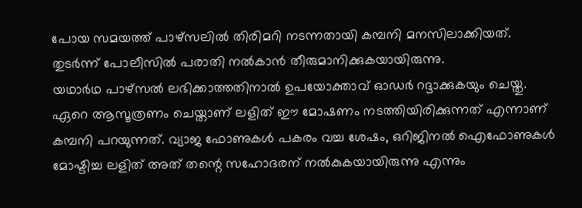പോയ സമയത്ത് പാഴ്സലിൽ തിരിമറി നടന്നതായി കമ്പനി മനസിലാക്കിയത്. തുടർന്ന് പോലീസിൽ പരാതി നൽകാൻ തീരുമാനിക്കുകയായിരുന്നു.
യഥാർഥ പാഴ്സൽ ലഭിക്കാത്തതിനാൽ ഉപയോക്താവ് ഓഡർ റദ്ദാക്കുകയും ചെയ്തു. ഏറെ ആസൂത്രണം ചെയ്താണ് ലളിത് ഈ മോഷണം നടത്തിയിരിക്കുന്നത് എന്നാണ് കമ്പനി പറയുന്നത്. വ്യാജ ഫോണുകൾ പകരം വച്ച ശേഷം, ഒറിജിനൽ ഐഫോണുകൾ മോഷ്ടിച്ച ലളിത് അത് തന്റെ സഹോദരന് നൽകുകയായിരുന്നു എന്നും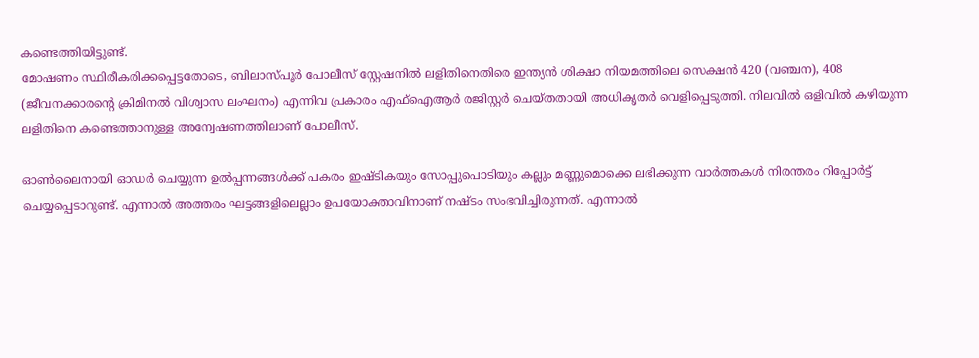കണ്ടെത്തിയിട്ടുണ്ട്.
മോഷണം സ്ഥിരീകരിക്കപ്പെട്ടതോടെ, ബിലാസ്പൂർ പോലീസ് സ്റ്റേഷനിൽ ലളിതിനെതിരെ ഇന്ത്യൻ ശിക്ഷാ നിയമത്തിലെ സെക്ഷൻ 420 (വഞ്ചന), 408 (ജീവനക്കാരന്റെ ക്രിമിനൽ വിശ്വാസ ലംഘനം) എന്നിവ പ്രകാരം എഫ്ഐആർ രജിസ്റ്റർ ചെയ്തതായി അധികൃതർ വെളിപ്പെടുത്തി. നിലവിൽ ഒളിവിൽ കഴിയുന്ന ലളിതിനെ കണ്ടെത്താനുള്ള അന്വേഷണത്തിലാണ് പോലീസ്.

ഓൺലൈനായി ഓഡർ ചെയ്യുന്ന ഉൽപ്പന്നങ്ങൾക്ക് പകരം ഇഷ്ടികയും സോപ്പുപൊടിയും കല്ലും മണ്ണുമൊക്കെ ലഭിക്കുന്ന വാർത്തകൾ നിരന്തരം റിപ്പോർട്ട് ചെയ്യപ്പെടാറുണ്ട്. എന്നാൽ അത്തരം ഘട്ടങ്ങളിലെല്ലാം ഉപയോക്താവിനാണ് നഷ്ടം സംഭവിച്ചിരുന്നത്. എന്നാൽ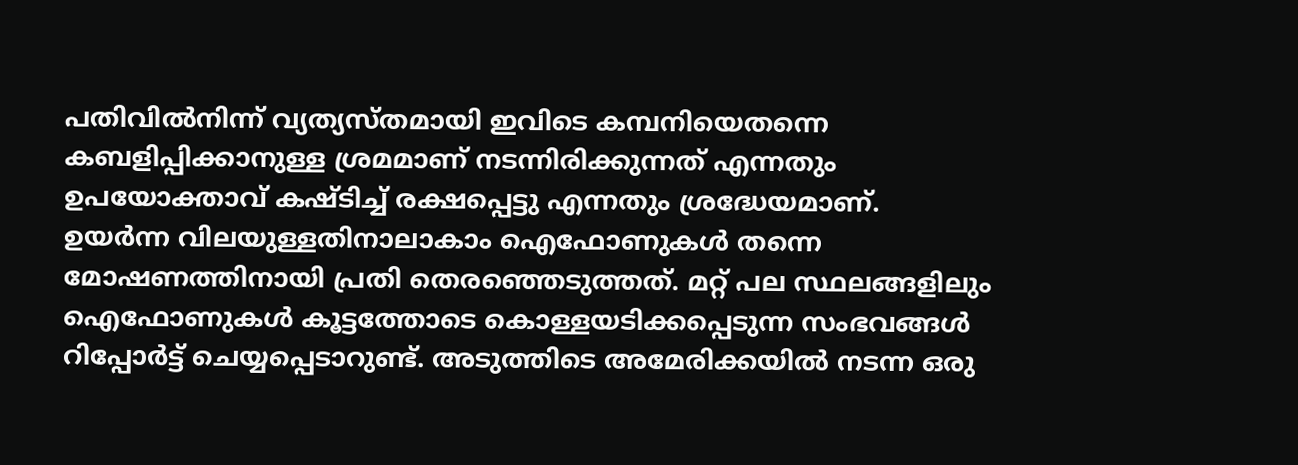പതിവിൽനിന്ന് വ്യത്യസ്തമായി ഇവിടെ കമ്പനിയെതന്നെ കബളിപ്പിക്കാനുള്ള ശ്രമമാണ് നടന്നിരിക്കുന്നത് എന്നതും ഉപയോക്താവ് കഷ്ടിച്ച് രക്ഷപ്പെട്ടു എന്നതും ശ്രദ്ധേയമാണ്.
ഉയർന്ന വിലയുള്ളതിനാലാകാം ഐഫോണുകൾ തന്നെ മോഷണത്തിനായി പ്രതി തെരഞ്ഞെടുത്തത്. മറ്റ് പല സ്ഥലങ്ങളിലും ഐഫോണുകൾ കൂട്ടത്തോടെ കൊള്ളയടിക്കപ്പെടുന്ന സംഭവങ്ങൾ റിപ്പോർട്ട് ചെയ്യപ്പെടാറുണ്ട്. അടുത്തിടെ അമേരിക്കയിൽ നടന്ന ഒരു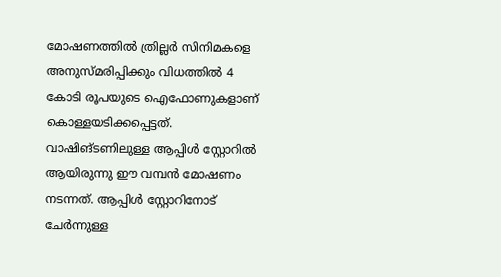മോഷണത്തിൽ ത്രില്ലർ സിനിമകളെ അനുസ്മരിപ്പിക്കും വിധത്തിൽ 4 കോടി രൂപയുടെ ഐഫോണുകളാണ് കൊള്ളയടിക്കപ്പെട്ടത്.
വാഷിങ്ടണിലുള്ള ആപ്പിൾ സ്റ്റോറിൽ ആയിരുന്നു ഈ വമ്പൻ മോഷണം നടന്നത്. ആപ്പിൾ സ്റ്റോറിനോട് ചേർന്നുള്ള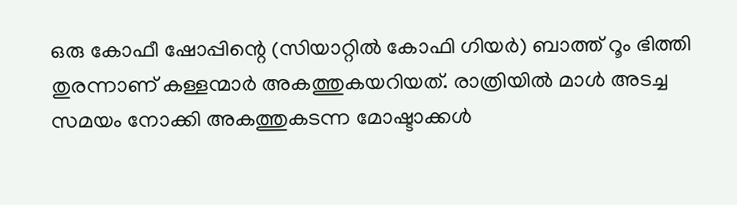ഒരു കോഫീ ഷോപ്പിന്റെ (സിയാറ്റിൽ കോഫി ഗിയർ) ബാത്ത് റൂം ഭിത്തി തുരന്നാണ് കള്ളന്മാർ അകത്തുകയറിയത്. രാത്രിയിൽ മാൾ അടച്ച സമയം നോക്കി അകത്തുകടന്ന മോഷ്ടാക്കൾ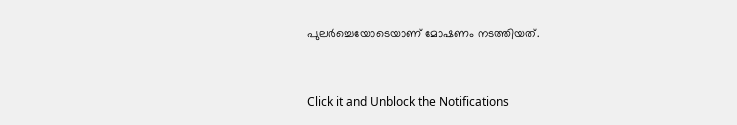പുലർച്ചെയോടെയാണ് മോഷണം നടത്തിയത്.


Click it and Unblock the Notifications